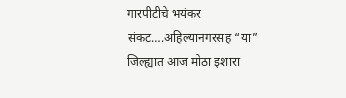गारपीटीचे भयंकर संकट….अहिल्यानगरसह “या” जिल्ह्यात आज मोठा इशारा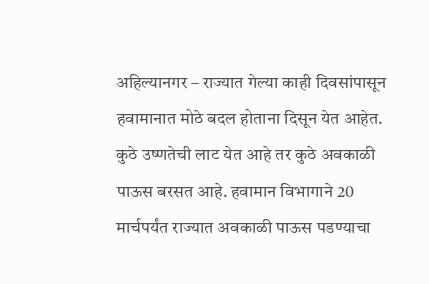अहिल्यानगर – राज्यात गेल्या काही दिवसांपासून हवामानात मोठे बदल होताना दिसून येत आहेत. कुठे उष्णतेची लाट येत आहे तर कुठे अवकाळी पाऊस बरसत आहे. हवामान विभागाने 20 मार्चपर्यंत राज्यात अवकाळी पाऊस पडण्याचा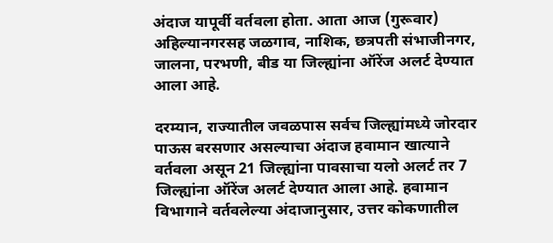अंदाज यापूर्वी वर्तवला होता. आता आज (गुरूवार) अहिल्यानगरसह जळगाव, नाशिक, छत्रपती संभाजीनगर, जालना, परभणी, बीड या जिल्ह्यांना ऑरेंज अलर्ट देण्यात आला आहे.

दरम्यान, राज्यातील जवळपास सर्वच जिल्ह्यांमध्ये जोरदार पाऊस बरसणार असल्याचा अंदाज हवामान खात्याने वर्तवला असून 21 जिल्ह्यांना पावसाचा यलो अलर्ट तर 7 जिल्ह्यांना ऑरेंज अलर्ट देण्यात आला आहे. हवामान विभागाने वर्तवलेल्या अंदाजानुसार, उत्तर कोकणातील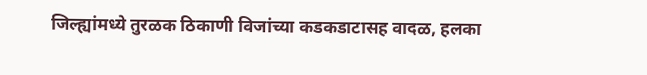जिल्ह्यांमध्ये तुरळक ठिकाणी विजांच्या कडकडाटासह वादळ, हलका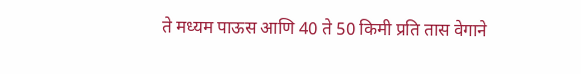ते मध्यम पाऊस आणि 40 ते 50 किमी प्रति तास वेगाने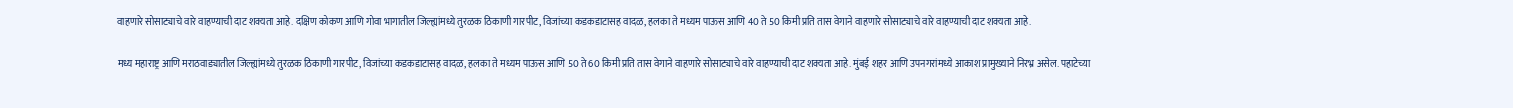वाहणारे सोसाट्याचे वारे वाहण्याची दाट शक्यता आहे. दक्षिण कोकण आणि गोवा भागातील जिल्ह्यांमध्ये तुरळक ठिकाणी गारपीट, विजांच्या कडकडाटासह वादळ, हलका ते मध्यम पाऊस आणि 40 ते 50 किमी प्रति तास वेगाने वाहणारे सोसाट्याचे वारे वाहण्याची दाट शक्यता आहे.

मध्य महाराष्ट्र आणि मराठवाड्यातील जिल्ह्यांमध्ये तुरळक ठिकाणी गारपीट, विजांच्या कडकडाटासह वादळ, हलका ते मध्यम पाऊस आणि 50 ते 60 किमी प्रति तास वेगाने वाहणारे सोसाट्याचे वारे वाहण्याची दाट शक्यता आहे. मुंबई शहर आणि उपनगरांमध्ये आकाश प्रामुख्याने निरभ्र असेल. पहाटेच्या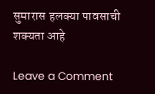सुमारास हलक्या पावसाची शक्यता आहे

Leave a Comment